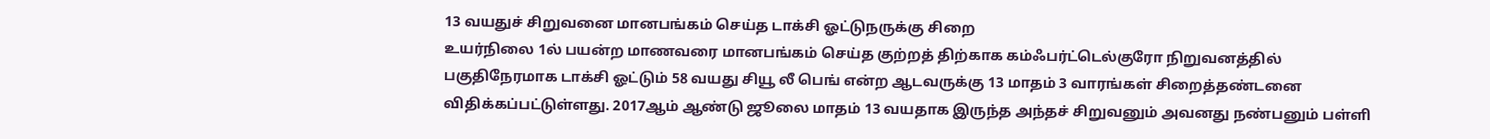13 வயதுச் சிறுவனை மானபங்கம் செய்த டாக்சி ஓட்டுநருக்கு சிறை
உயர்நிலை 1ல் பயன்ற மாணவரை மானபங்கம் செய்த குற்றத் திற்காக கம்ஃபர்ட்டெல்குரோ நிறுவனத்தில் பகுதிநேரமாக டாக்சி ஓட்டும் 58 வயது சியூ லீ பெங் என்ற ஆடவருக்கு 13 மாதம் 3 வாரங்கள் சிறைத்தண்டனை விதிக்கப்பட்டுள்ளது. 2017ஆம் ஆண்டு ஜூலை மாதம் 13 வயதாக இருந்த அந்தச் சிறுவனும் அவனது நண்பனும் பள்ளி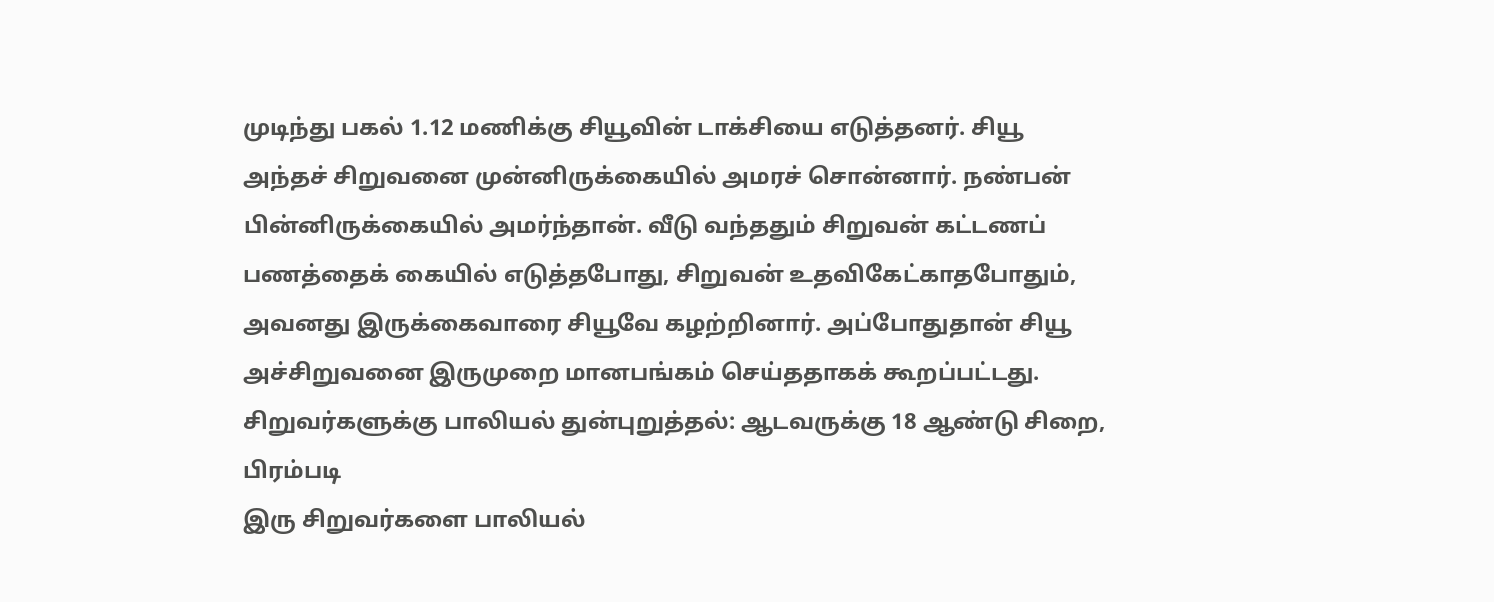முடிந்து பகல் 1.12 மணிக்கு சியூவின் டாக்சியை எடுத்தனர். சியூ அந்தச் சிறுவனை முன்னிருக்கையில் அமரச் சொன்னார். நண்பன் பின்னிருக்கையில் அமர்ந்தான். வீடு வந்ததும் சிறுவன் கட்டணப் பணத்தைக் கையில் எடுத்தபோது, சிறுவன் உதவிகேட்காதபோதும், அவனது இருக்கைவாரை சியூவே கழற்றினார். அப்போதுதான் சியூ அச்சிறுவனை இருமுறை மானபங்கம் செய்ததாகக் கூறப்பட்டது.
சிறுவர்களுக்கு பாலியல் துன்புறுத்தல்: ஆடவருக்கு 18 ஆண்டு சிறை, பிரம்படி
இரு சிறுவர்களை பாலியல்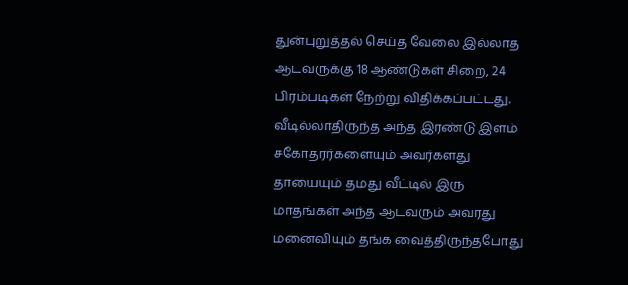துன்புறுத்தல் செய்த வேலை இல்லாத ஆடவருக்கு 18 ஆண்டுகள் சிறை, 24 பிரம்படிகள் நேற்று விதிக்கப்பட்டது. வீடில்லாதிருந்த அந்த இரண்டு இளம் சகோதரர்களையும் அவர்களது தாயையும் தமது வீட்டில் இரு மாதங்கள் அந்த ஆடவரும் அவரது மனைவியும் தங்க வைத்திருந்தபோது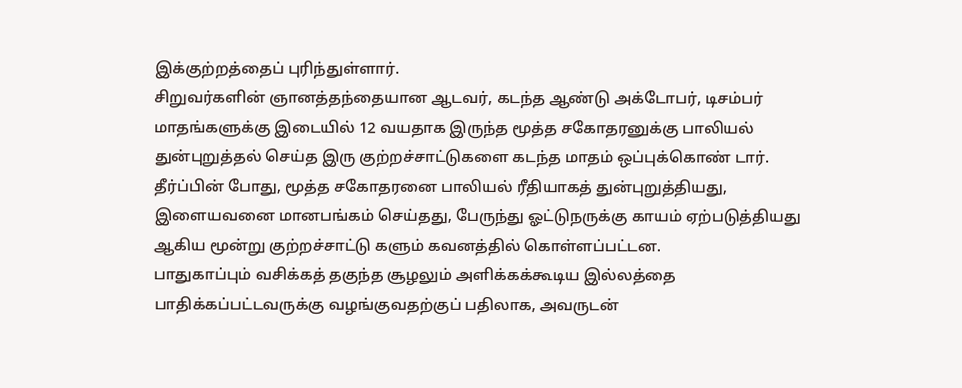இக்குற்றத்தைப் புரிந்துள்ளார்.
சிறுவர்களின் ஞானத்தந்தையான ஆடவர், கடந்த ஆண்டு அக்டோபர், டிசம்பர் மாதங்களுக்கு இடையில் 12 வயதாக இருந்த மூத்த சகோதரனுக்கு பாலியல் துன்புறுத்தல் செய்த இரு குற்றச்சாட்டுகளை கடந்த மாதம் ஒப்புக்கொண் டார். தீர்ப்பின் போது, மூத்த சகோதரனை பாலியல் ரீதியாகத் துன்புறுத்தியது, இளையவனை மானபங்கம் செய்தது, பேருந்து ஓட்டுநருக்கு காயம் ஏற்படுத்தியது ஆகிய மூன்று குற்றச்சாட்டு களும் கவனத்தில் கொள்ளப்பட்டன.
பாதுகாப்பும் வசிக்கத் தகுந்த சூழலும் அளிக்கக்கூடிய இல்லத்தை பாதிக்கப்பட்டவருக்கு வழங்குவதற்குப் பதிலாக, அவருடன்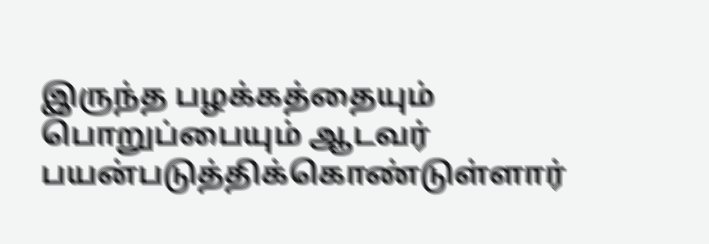இருந்த பழக்கத்தையும் பொறுப்பையும் ஆடவர் பயன்படுத்திக்கொண்டுள்ளார்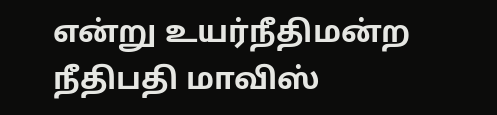என்று உயர்நீதிமன்ற நீதிபதி மாவிஸ்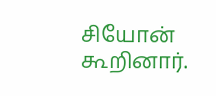சியோன் கூறினார்.